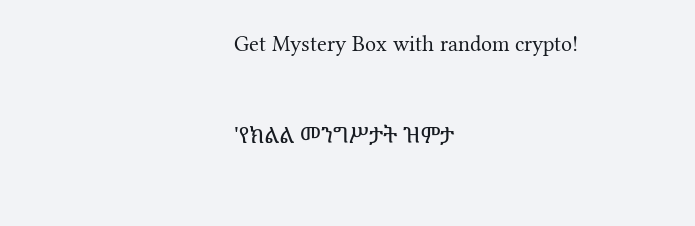Get Mystery Box with random crypto!

'የክልል መንግሥታት ዝምታ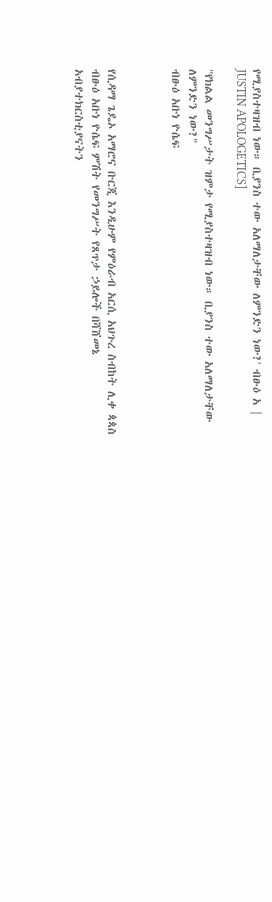የሚያስተዛዝብ ነው። ቢያንስ ተው አለማለታቸው ለምንድን ነው?' ብፁዕ አ | JUSTIN APOLOGETICS]

"የክልል መንግሥታት ዝምታ የሚያስተዛዝብ ነው። ቢያንስ ተው አለማለታቸው ለምንድን ነው?"
ብፁዕ አቡነ ዮሴፍ



የሲዳማ ጌዴኦ አማሮና ቡርጂ እንዲሁም የምዕራብ አርሲ አህጉረ ስብከት ሊቀ ጳጳስ ብፁዕ አቡነ ዮሴፍ ምሽት የመንግሥት የጸጥታ ኃይሎች በሻሸመኔ አብያተክርስቲያናትን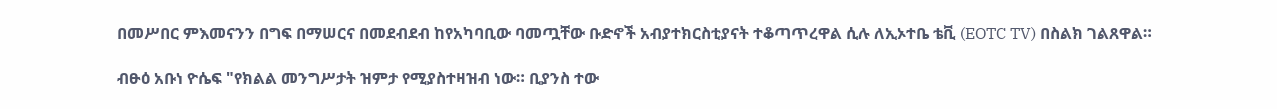በመሥበር ምእመናንን በግፍ በማሠርና በመደብደብ ከየአካባቢው ባመጧቸው ቡድኖች አብያተክርስቲያናት ተቆጣጥረዋል ሲሉ ለኢኦተቤ ቴቪ (EOTC TV) በስልክ ገልጸዋል።

ብፁዕ አቡነ ዮሴፍ "የክልል መንግሥታት ዝምታ የሚያስተዛዝብ ነው። ቢያንስ ተው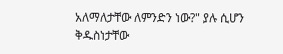አለማለታቸው ለምንድን ነው?" ያሉ ሲሆን ቅዱስነታቸው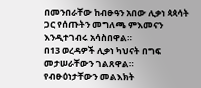በመንበራቸው ከብፁዓን አበው ሊቃነ ጳጳሳት ጋር የሰጡትን መግለጫ ምእመናን እንዲተገብሩ አሳስበዋል።
በ13 ወረዳዎች ሊቃነ ካህናት በግፍ መታሠራቸውን ገልጸዋል።
የብፁዕነታቸውን መልእክት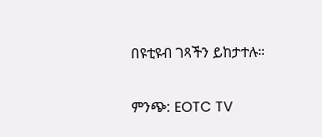በዩቲዩብ ገጻችን ይከታተሉ።

ምንጭ: EOTC TV